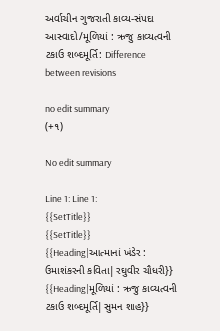અર્વાચીન ગુજરાતી કાવ્ય-સંપદા આસ્વાદો/મૂળિયાં : ઋજુ કાવ્યત્વની ટકાઉ શબ્દમૂર્તિ: Difference between revisions

no edit summary
(+૧)

No edit summary

Line 1: Line 1:
{{SetTitle}}
{{SetTitle}}
{{Heading|આત્માનાં ખંડેર : ઉમાશંકરની કવિતા|રઘુવીર ચૌધરી}}
{{Heading|મૂળિયાં : ઋજુ કાવ્યત્વની ટકાઉ શબ્દમૂર્તિ|સુમન શાહ}}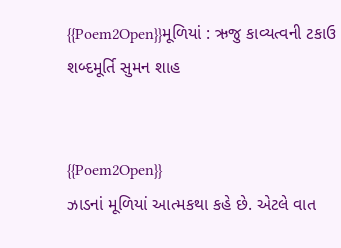{{Poem2Open}}મૂળિયાં : ઋજુ કાવ્યત્વની ટકાઉ શબ્દમૂર્તિ સુમન શાહ


{{Poem2Open}}
ઝાડનાં મૂળિયાં આત્મકથા કહે છે. એટલે વાત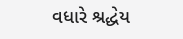વધારે શ્રદ્ધેય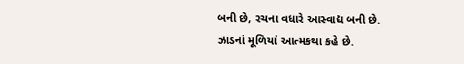બની છે, રચના વધારે આસ્વાદ્ય બની છે.
ઝાડનાં મૂળિયાં આત્મકથા કહે છે.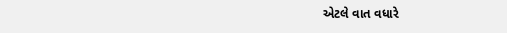એટલે વાત વધારે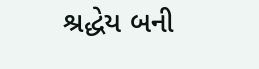શ્રદ્ધેય બની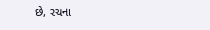છે, રચના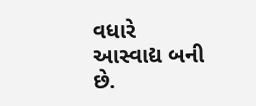વધારે આસ્વાદ્ય બની છે.